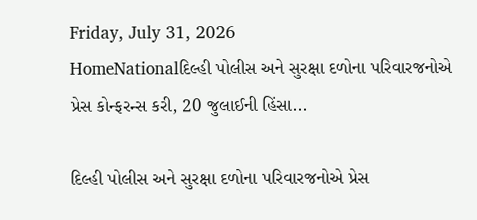Friday, July 31, 2026
HomeNationalદિલ્હી પોલીસ અને સુરક્ષા દળોના પરિવારજનોએ પ્રેસ કોન્ફરન્સ કરી, 20 જુલાઈની હિંસા...

દિલ્હી પોલીસ અને સુરક્ષા દળોના પરિવારજનોએ પ્રેસ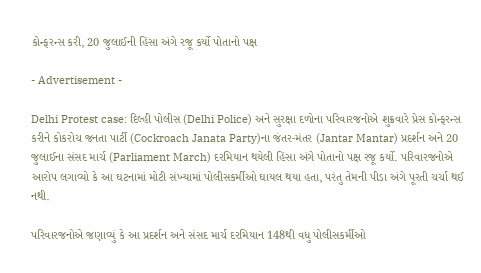કોન્ફરન્સ કરી, 20 જુલાઈની હિંસા અંગે રજૂ કર્યો પોતાનો પક્ષ

- Advertisement -

Delhi Protest case: દિલ્હી પોલીસ (Delhi Police) અને સુરક્ષા દળોના પરિવારજનોએ શુક્રવારે પ્રેસ કોન્ફરન્સ કરીને કોકરોચ જનતા પાર્ટી (Cockroach Janata Party)ના જંતર-મંતર (Jantar Mantar) પ્રદર્શન અને 20 જુલાઈના સંસદ માર્ચ (Parliament March) દરમિયાન થયેલી હિંસા અંગે પોતાનો પક્ષ રજૂ કર્યો. પરિવારજનોએ આરોપ લગાવ્યો કે આ ઘટનામાં મોટી સંખ્યામાં પોલીસકર્મીઓ ઘાયલ થયા હતા, પરંતુ તેમની પીડા અંગે પૂરતી ચર્ચા થઈ નથી.

પરિવારજનોએ જણાવ્યું કે આ પ્રદર્શન અને સંસદ માર્ચ દરમિયાન 148થી વધુ પોલીસકર્મીઓ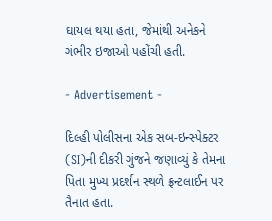ઘાયલ થયા હતા, જેમાંથી અનેકને ગંભીર ઇજાઓ પહોંચી હતી.

- Advertisement -

દિલ્હી પોલીસના એક સબ-ઇન્સ્પેક્ટર (SI)ની દીકરી ગુંજને જણાવ્યું કે તેમના પિતા મુખ્ય પ્રદર્શન સ્થળે ફ્રન્ટલાઈન પર તૈનાત હતા.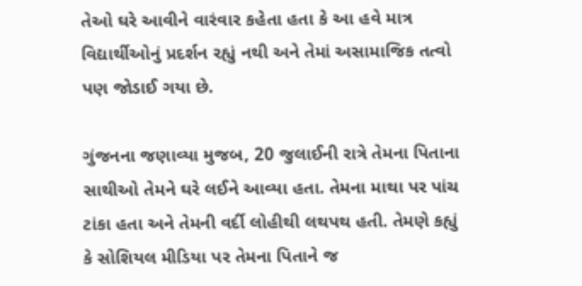તેઓ ઘરે આવીને વારંવાર કહેતા હતા કે આ હવે માત્ર વિદ્યાર્થીઓનું પ્રદર્શન રહ્યું નથી અને તેમાં અસામાજિક તત્વો પણ જોડાઈ ગયા છે.

ગુંજનના જણાવ્યા મુજબ, 20 જુલાઈની રાત્રે તેમના પિતાના સાથીઓ તેમને ઘરે લઈને આવ્યા હતા. તેમના માથા પર પાંચ ટાંકા હતા અને તેમની વર્દી લોહીથી લથપથ હતી. તેમણે કહ્યું કે સોશિયલ મીડિયા પર તેમના પિતાને જ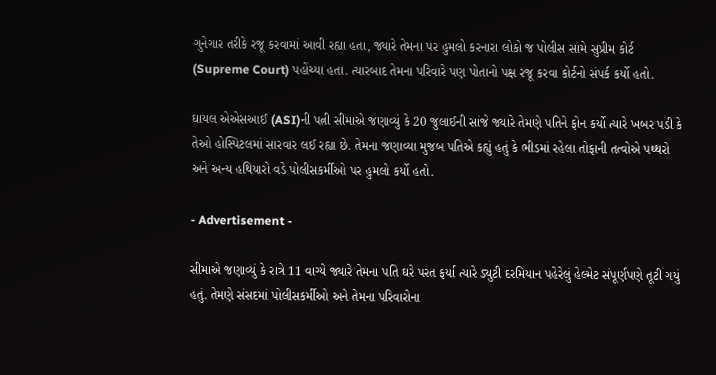ગુનેગાર તરીકે રજૂ કરવામાં આવી રહ્યા હતા, જ્યારે તેમના પર હુમલો કરનારા લોકો જ પોલીસ સામે સુપ્રીમ કોર્ટ (Supreme Court) પહોંચ્યા હતા. ત્યારબાદ તેમના પરિવારે પણ પોતાનો પક્ષ રજૂ કરવા કોર્ટનો સંપર્ક કર્યો હતો.

ઘાયલ એએસઆઈ (ASI)ની પત્ની સીમાએ જણાવ્યું કે 20 જુલાઈની સાંજે જ્યારે તેમણે પતિને ફોન કર્યો ત્યારે ખબર પડી કે તેઓ હોસ્પિટલમાં સારવાર લઈ રહ્યા છે. તેમના જણાવ્યા મુજબ પતિએ કહ્યું હતું કે ભીડમાં રહેલા તોફાની તત્વોએ પથ્થરો અને અન્ય હથિયારો વડે પોલીસકર્મીઓ પર હુમલો કર્યો હતો.

- Advertisement -

સીમાએ જણાવ્યું કે રાત્રે 11 વાગ્યે જ્યારે તેમના પતિ ઘરે પરત ફર્યા ત્યારે ડ્યુટી દરમિયાન પહેરેલું હેલ્મેટ સંપૂર્ણપણે તૂટી ગયું હતું. તેમણે સંસદમાં પોલીસકર્મીઓ અને તેમના પરિવારોના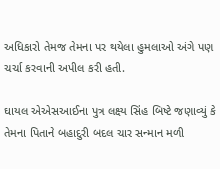અધિકારો તેમજ તેમના પર થયેલા હુમલાઓ અંગે પણ ચર્ચા કરવાની અપીલ કરી હતી.

ઘાયલ એએસઆઈના પુત્ર લક્ષ્ય સિંહ બિષ્ટે જણાવ્યું કે તેમના પિતાને બહાદુરી બદલ ચાર સન્માન મળી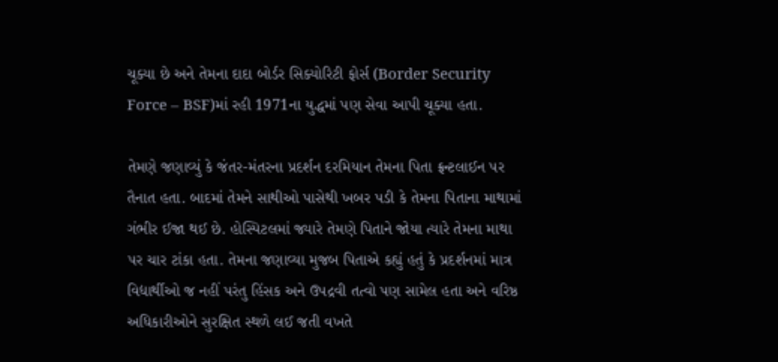ચૂક્યા છે અને તેમના દાદા બોર્ડર સિક્યોરિટી ફોર્સ (Border Security Force – BSF)માં રહી 1971ના યુદ્ધમાં પણ સેવા આપી ચૂક્યા હતા.

તેમણે જણાવ્યું કે જંતર-મંતરના પ્રદર્શન દરમિયાન તેમના પિતા ફ્રન્ટલાઈન પર તૈનાત હતા. બાદમાં તેમને સાથીઓ પાસેથી ખબર પડી કે તેમના પિતાના માથામાં ગંભીર ઈજા થઈ છે. હોસ્પિટલમાં જ્યારે તેમણે પિતાને જોયા ત્યારે તેમના માથા પર ચાર ટાંકા હતા. તેમના જણાવ્યા મુજબ પિતાએ કહ્યું હતું કે પ્રદર્શનમાં માત્ર વિદ્યાર્થીઓ જ નહીં પરંતુ હિંસક અને ઉપદ્રવી તત્વો પણ સામેલ હતા અને વરિષ્ઠ અધિકારીઓને સુરક્ષિત સ્થળે લઈ જતી વખતે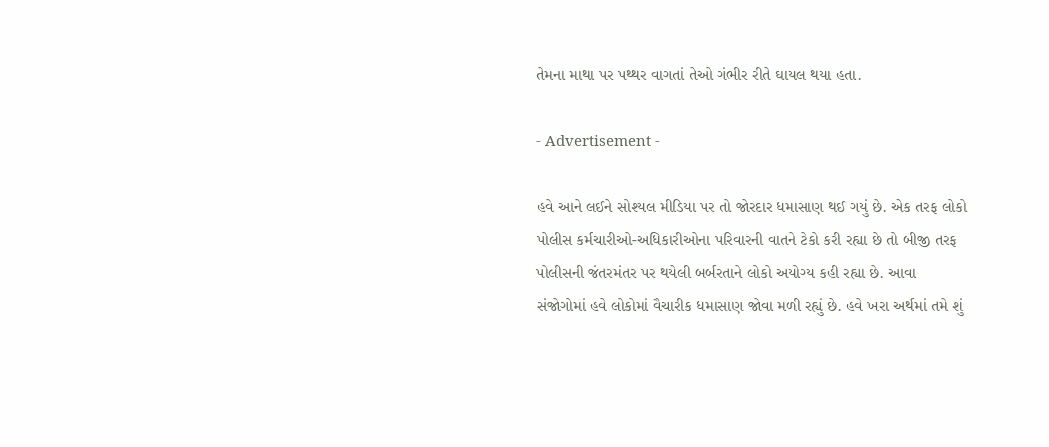તેમના માથા પર પથ્થર વાગતાં તેઓ ગંભીર રીતે ઘાયલ થયા હતા.

- Advertisement -

હવે આને લઈને સોશ્યલ મીડિયા પર તો જોરદાર ધમાસાણ થઈ ગયું છે. એક તરફ લોકો પોલીસ કર્મચારીઓ-અધિકારીઓના પરિવારની વાતને ટેકો કરી રહ્યા છે તો બીજી તરફ પોલીસની જંતરમંતર પર થયેલી બર્બરતાને લોકો અયોગ્ય કહી રહ્યા છે. આવા સંજોગોમાં હવે લોકોમાં વૈચારીક ધમાસાણ જોવા મળી રહ્યું છે. હવે ખરા અર્થમાં તમે શું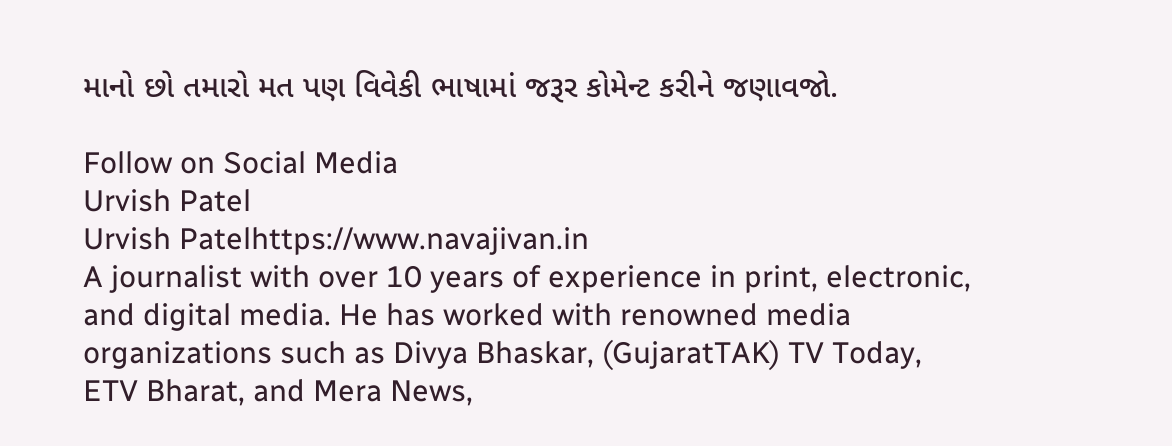માનો છો તમારો મત પણ વિવેકી ભાષામાં જરૂર કોમેન્ટ કરીને જણાવજો.

Follow on Social Media
Urvish Patel
Urvish Patelhttps://www.navajivan.in
A journalist with over 10 years of experience in print, electronic, and digital media. He has worked with renowned media organizations such as Divya Bhaskar, (GujaratTAK) TV Today, ETV Bharat, and Mera News,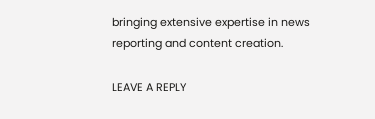bringing extensive expertise in news reporting and content creation.

LEAVE A REPLY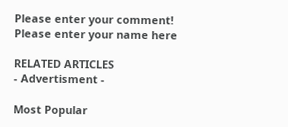Please enter your comment!
Please enter your name here

RELATED ARTICLES
- Advertisment -

Most Popular